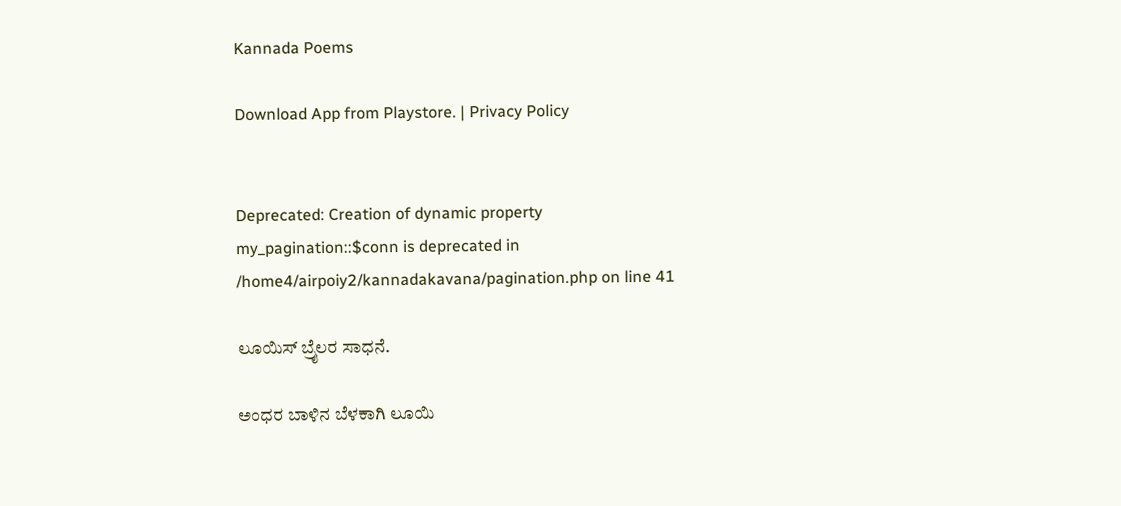Kannada Poems

Download App from Playstore. | Privacy Policy


Deprecated: Creation of dynamic property my_pagination::$conn is deprecated in /home4/airpoiy2/kannadakavana/pagination.php on line 41

ಲೂಯಿಸ್ ಬ್ರೈಲರ ಸಾಧನೆ.

ಅಂಧರ ಬಾಳಿನ ಬೆಳಕಾಗಿ ಲೂಯಿ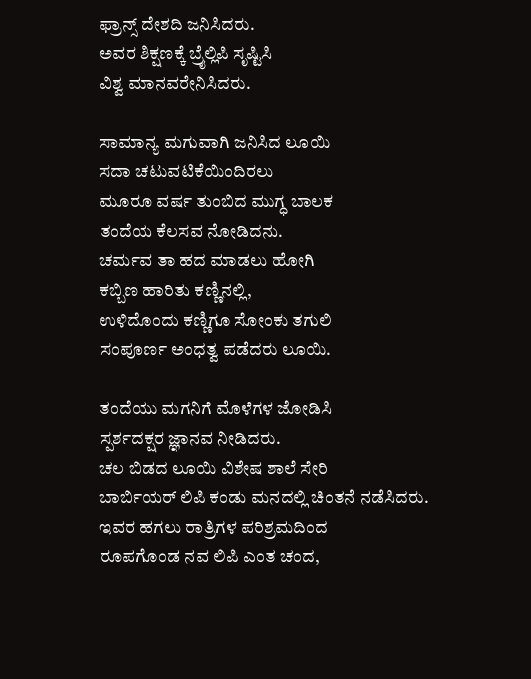ಫ್ರಾನ್ಸ್ ದೇಶದಿ ಜನಿಸಿದರು.
ಅವರ ಶಿಕ್ಷಣಕ್ಕೆ ಬ್ರೈಲ್ಲಿಪಿ ಸೃಷ್ಟಿಸಿ
ವಿಶ್ವ ಮಾನವರೇನಿಸಿದರು.

ಸಾಮಾನ್ಯ ಮಗುವಾಗಿ ಜನಿಸಿದ ಲೂಯಿ
ಸದಾ ಚಟುವಟಿಕೆಯಿಂದಿರಲು
ಮೂರೂ ವರ್ಷ ತುಂಬಿದ ಮುಗ್ಧ ಬಾಲಕ
ತಂದೆಯ ಕೆಲಸವ ನೋಡಿದನು.
ಚರ್ಮವ ತಾ ಹದ ಮಾಡಲು ಹೋಗಿ
ಕಬ್ಬಿಣ ಹಾರಿತು ಕಣ್ಣಿನಲ್ಲಿ,
ಉಳಿದೊಂದು ಕಣ್ಣಿಗೂ ಸೋಂಕು ತಗುಲಿ
ಸಂಪೂರ್ಣ ಅಂಧತ್ವ ಪಡೆದರು ಲೂಯಿ.

ತಂದೆಯು ಮಗನಿಗೆ ಮೊಳೆಗಳ ಜೋಡಿಸಿ
ಸ್ಪರ್ಶದಕ್ಷರ ಜ್ಞಾನವ ನೀಡಿದರು.
ಚಲ ಬಿಡದ ಲೂಯಿ ವಿಶೇಷ ಶಾಲೆ ಸೇರಿ
ಬಾರ್ಬಿಯರ್ ಲಿಪಿ ಕಂಡು ಮನದಲ್ಲಿ ಚಿಂತನೆ ನಡೆಸಿದರು.
ಇವರ ಹಗಲು ರಾತ್ರಿಗಳ ಪರಿಶ್ರಮದಿಂದ
ರೂಪಗೊಂಡ ನವ ಲಿಪಿ ಎಂತ ಚಂದ,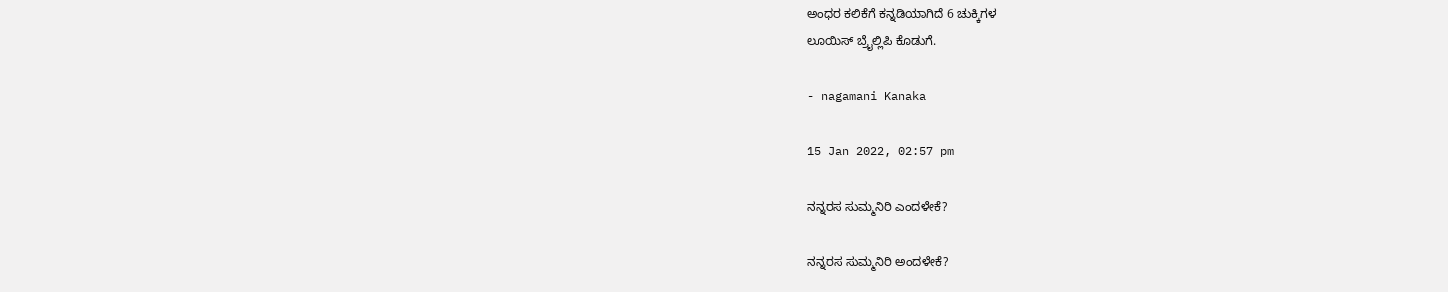ಅಂಧರ ಕಲಿಕೆಗೆ ಕನ್ನಡಿಯಾಗಿದೆ 6 ಚುಕ್ಕಿಗಳ
ಲೂಯಿಸ್ ಬ್ರೈಲ್ಲಿಪಿ ಕೊಡುಗೆ.

- nagamani Kanaka

15 Jan 2022, 02:57 pm

ನನ್ನರಸ ಸುಮ್ಮನಿರಿ ಎಂದಳೇಕೆ?

ನನ್ನರಸ ಸುಮ್ಮನಿರಿ ಅಂದಳೇಕೆ?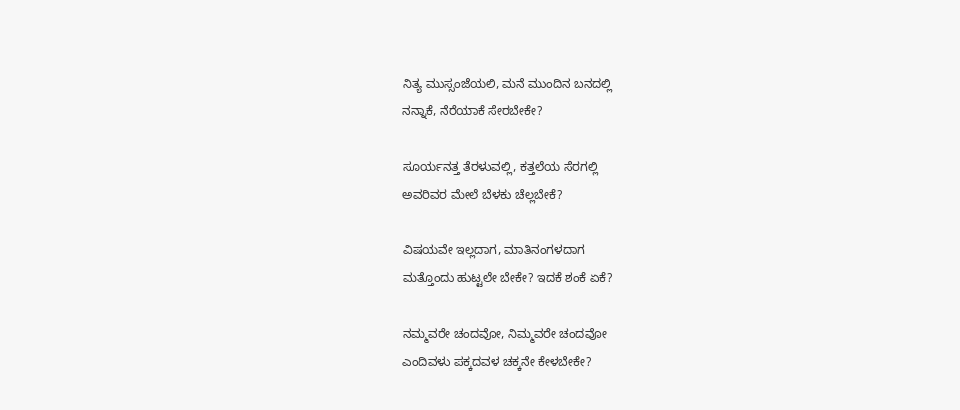ನಿತ್ಯ ಮುಸ್ಸಂಜೆಯಲಿ, ಮನೆ ಮುಂದಿನ ಬನದಲ್ಲಿ
ನನ್ನಾಕೆ, ನೆರೆಯಾಕೆ ಸೇರಬೇಕೇ?

ಸೂರ್ಯನತ್ತ ತೆರಳುವಲ್ಲಿ, ಕತ್ತಲೆಯ ಸೆರಗಲ್ಲಿ
ಅವರಿವರ ಮೇಲೆ ಬೆಳಕು ಚೆಲ್ಲಬೇಕೆ?

ವಿಷಯವೇ ಇಲ್ಲದಾಗ, ಮಾತಿನಂಗಳದಾಗ
ಮತ್ತೊಂದು ಹುಟ್ಟಲೇ ಬೇಕೇ? ಇದಕೆ ಶಂಕೆ ಏಕೆ?

ನಮ್ಮವರೇ ಚಂದವೋ, ನಿಮ್ಮವರೇ ಚಂದವೋ
ಎಂದಿವಳು ಪಕ್ಕದವಳ ಚಕ್ಕನೇ ಕೇಳಬೇಕೇ?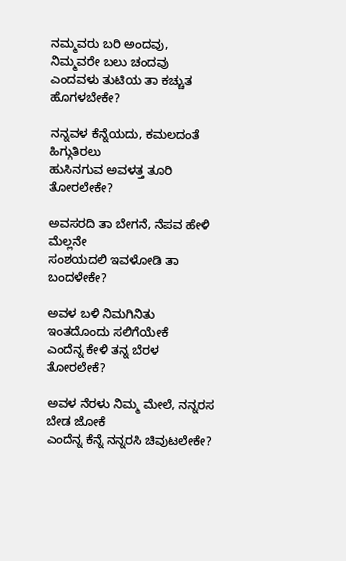ನಮ್ಮವರು ಬರಿ ಅಂದವು, ನಿಮ್ಮವರೇ ಬಲು ಚಂದವು
ಎಂದವಳು ತುಟಿಯ ತಾ ಕಚ್ಚುತ ಹೊಗಳಬೇಕೇ?

ನನ್ನವಳ ಕೆನ್ನೆಯದು, ಕಮಲದಂತೆ ಹಿಗ್ಗುತಿರಲು
ಹುಸಿನಗುವ ಅವಳತ್ತ ತೂರಿ ತೋರಲೇಕೇ?

ಅವಸರದಿ ತಾ ಬೇಗನೆ, ನೆಪವ ಹೇಳಿ ಮೆಲ್ಲನೇ
ಸಂಶಯದಲಿ ಇವಳೋಡಿ ತಾ ಬಂದಳೇಕೇ?

ಅವಳ ಬಳಿ ನಿಮಗಿನಿತು ಇಂತದೊಂದು ಸಲಿಗೆಯೇಕೆ
ಎಂದೆನ್ನ ಕೇಳಿ ತನ್ನ ಬೆರಳ ತೋರಲೇಕೆ?

ಅವಳ ನೆರಳು ನಿಮ್ಮ ಮೇಲೆ, ನನ್ನರಸ ಬೇಡ ಜೋಕೆ
ಎಂದೆನ್ನ ಕೆನ್ನೆ ನನ್ನರಸಿ ಚಿವುಟಲೇಕೇ?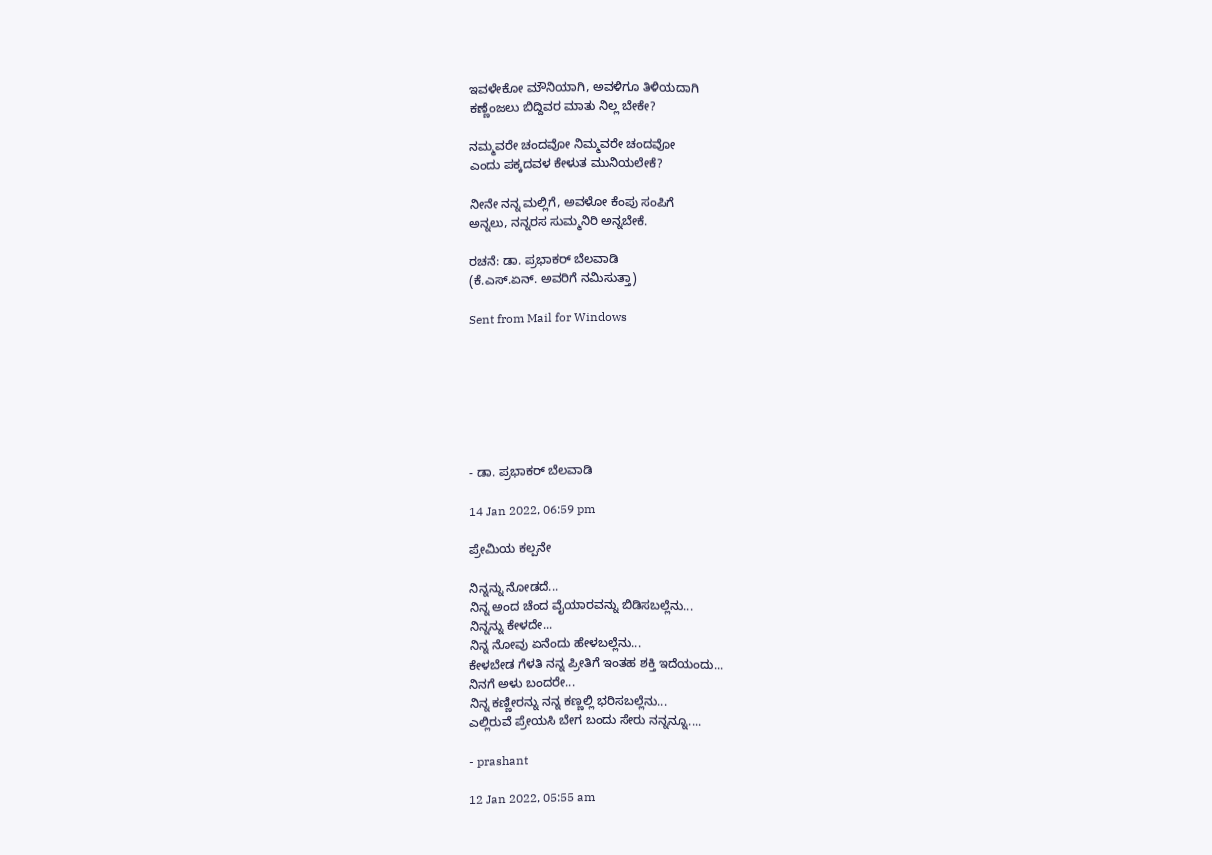ಇವಳೇಕೋ ಮೌನಿಯಾಗಿ, ಅವಳಿಗೂ ತಿಳಿಯದಾಗಿ
ಕಣ್ಣೆಂಜಲು ಬಿದ್ದಿವರ ಮಾತು ನಿಲ್ಲ ಬೇಕೇ?

ನಮ್ಮವರೇ ಚಂದವೋ ನಿಮ್ಮವರೇ ಚಂದವೋ
ಎಂದು ಪಕ್ಕದವಳ ಕೇಳುತ ಮುನಿಯಲೇಕೆ?

ನೀನೇ ನನ್ನ ಮಲ್ಲಿಗೆ, ಅವಳೋ ಕೆಂಪು ಸಂಪಿಗೆ
ಅನ್ನಲು, ನನ್ನರಸ ಸುಮ್ಮನಿರಿ ಅನ್ನಬೇಕೆ.

ರಚನೆ: ಡಾ. ಪ್ರಭಾಕರ್ ಬೆಲವಾಡಿ
(ಕೆ.ಎಸ್.ಏನ್. ಅವರಿಗೆ ನಮಿಸುತ್ತಾ)

Sent from Mail for Windows







- ಡಾ. ಪ್ರಭಾಕರ್ ಬೆಲವಾಡಿ

14 Jan 2022, 06:59 pm

ಪ್ರೇಮಿಯ ಕಲ್ಪನೇ

ನಿನ್ನನ್ನು ನೋಡದೆ...
ನಿನ್ನ ಅಂದ ಚೆಂದ ವೈಯಾರವನ್ನು ಬಿಡಿಸಬಲ್ಲೆನು...
ನಿನ್ನನ್ನು ಕೇಳದೇ...
ನಿನ್ನ ನೋವು ಏನೆಂದು ಹೇಳಬಲ್ಲೆನು...
ಕೇಳಬೇಡ ಗೆಳತಿ ನನ್ನ ಪ್ರೀತಿಗೆ ಇಂತಹ ಶಕ್ತಿ ಇದೆಯಂದು...
ನಿನಗೆ ಅಳು ಬಂದರೇ...
ನಿನ್ನ ಕಣ್ಣೀರನ್ನು ನನ್ನ ಕಣ್ಣಲ್ಲಿ ಭರಿಸಬಲ್ಲೆನು...
ಎಲ್ಲಿರುವೆ ಪ್ರೇಯಸಿ ಬೇಗ ಬಂದು ಸೇರು ನನ್ನನ್ನೂ....

- prashant

12 Jan 2022, 05:55 am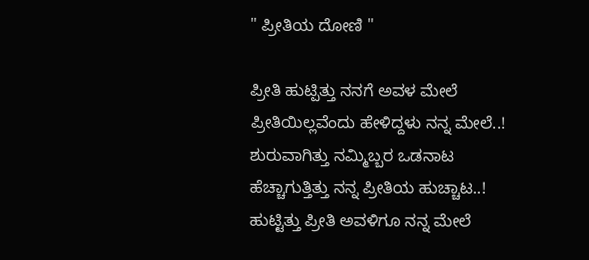" ಪ್ರೀತಿಯ ದೋಣಿ "

ಪ್ರೀತಿ ಹುಟ್ಪಿತ್ತು ನನಗೆ ಅವಳ ಮೇಲೆ
ಪ್ರೀತಿಯಿಲ್ಲವೆಂದು ಹೇಳಿದ್ದಳು ನನ್ನ ಮೇಲೆ..!
ಶುರುವಾಗಿತ್ತು ನಮ್ಮಿಬ್ಬರ ಒಡನಾಟ
ಹೆಚ್ಚಾಗುತ್ತಿತ್ತು ನನ್ನ ಪ್ರೀತಿಯ ಹುಚ್ಚಾಟ..!
ಹುಟ್ಟಿತ್ತು ಪ್ರೀತಿ ಅವಳಿಗೂ ನನ್ನ ಮೇಲೆ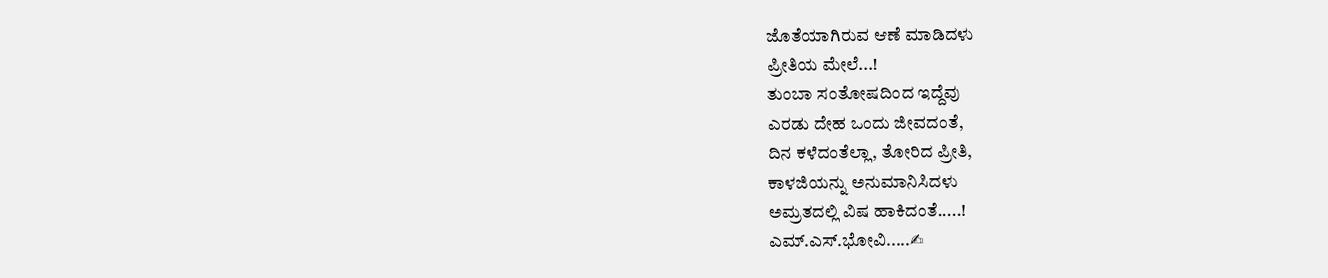ಜೊತೆಯಾಗಿರುವ ಆಣೆ ಮಾಡಿದಳು
ಪ್ರೀತಿಯ ಮೇಲೆ...!
ತುಂಬಾ ಸಂತೋಷದಿಂದ ಇದ್ದೆವು
ಎರಡು ದೇಹ ಒಂದು ಜೀವದಂತೆ,
ದಿನ ಕಳೆದಂತೆಲ್ಲಾ, ತೋರಿದ ಪ್ರೀತಿ,
ಕಾಳಜಿಯನ್ನು ಅನುಮಾನಿಸಿದಳು
ಅಮ್ರತದಲ್ಲಿ ವಿಷ ಹಾಕಿದಂತೆ.....!
ಎಮ್.ಎಸ್.ಭೋವಿ.....✍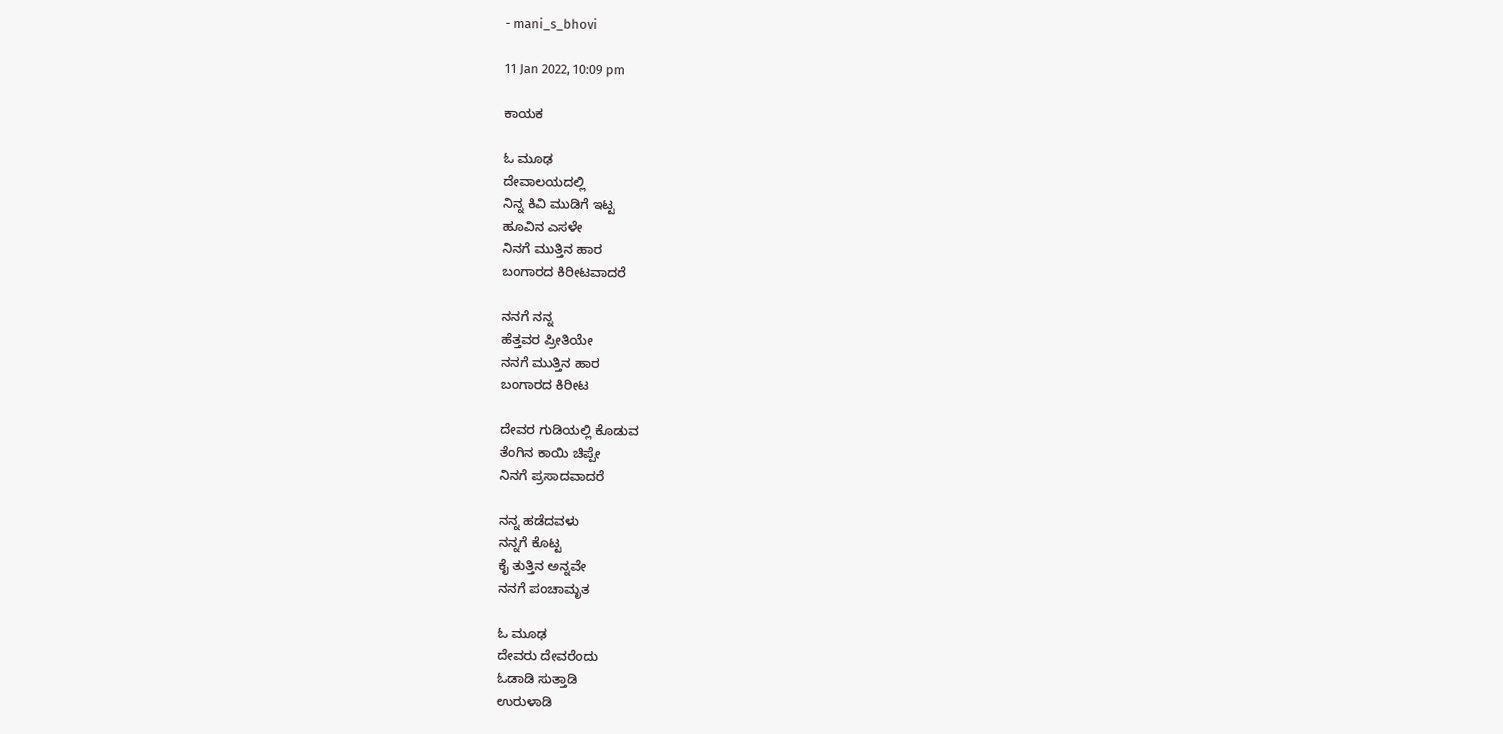- mani_s_bhovi

11 Jan 2022, 10:09 pm

ಕಾಯಕ

ಓ ಮೂಢ
ದೇವಾಲಯದಲ್ಲಿ
ನಿನ್ನ ಕಿವಿ ಮುಡಿಗೆ ಇಟ್ಟ
ಹೂವಿನ ಎಸಳೇ
ನಿನಗೆ ಮುತ್ತಿನ ಹಾರ
ಬಂಗಾರದ ಕಿರೀಟವಾದರೆ

ನನಗೆ ನನ್ನ
ಹೆತ್ತವರ ಪ್ರೀತಿಯೇ
ನನಗೆ ಮುತ್ತಿನ ಹಾರ
ಬಂಗಾರದ ಕಿರೀಟ

ದೇವರ ಗುಡಿಯಲ್ಲಿ ಕೊಡುವ
ತೆಂಗಿನ ಕಾಯಿ ಚಿಪ್ಪೇ
ನಿನಗೆ ಪ್ರಸಾದವಾದರೆ

ನನ್ನ ಹಡೆದವಳು
ನನ್ನಗೆ ಕೊಟ್ಟ
ಕೈ ತುತ್ತಿನ ಅನ್ನವೇ
ನನಗೆ ಪಂಚಾಮೃತ

ಓ ಮೂಢ
ದೇವರು ದೇವರೆಂದು
ಓಡಾಡಿ ಸುತ್ತಾಡಿ
ಉರುಳಾಡಿ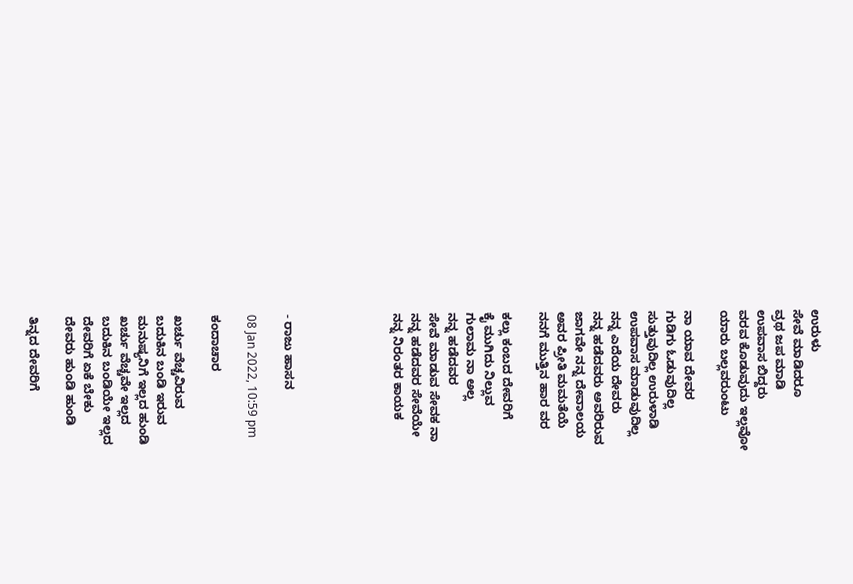ಉರುಳು
ಸೇವೆ ಮಾಡಿದರೂ
ವ್ರಥ ಜಪ ಮಾಡಿ
ಉಪವಾಸ ಬಿದ್ದರು
ವರವ ಕೊಡುವುದು ಇಲ್ಲವೋ
ಯಾರು ಬಲ್ಲವರುಂಟು

ನಾ ಯಾವ ದೇವರ
ಗುಡಿಗು ಓಡುವುದಿಲ್ಲ
ಸುತ್ತುವುದಿಲ್ಲ ಉರುಳಾಡಿ
ಉಪವಾಸ ಮಾಡುವುದಿಲ್ಲ
ನನ್ನ ಎದೆಯ ದೇವರು
ನನ್ನ ಹಡೆದವರು ಅವರಿರುವ
ಜಾಗವೇ ನನ್ನ ದೇವಾಲಯ
ಅವರ ಪ್ರೀತಿ ಮಮತೆಯೆ
ನನಗೆ ಮುತ್ತಿನ ಹಾರ ವರ

ಕಲ್ಲು ಕಂಬದ ದೇವರಿಗೆ
ಕೈ ಮುಗಿದು ನಿಲ್ಲುವ
ಗುಲಾಮ ನಾ ಅಲ್ಲ
ನನ್ನ ಹಡೆದವರ
ಸೇವೆ ಮಾಡುವ ಸೇವಕ ನಾ
ನನ್ನ ಹಡೆದವರ ಸೇವೆಯೇ
ನನ್ನ ನಿರಂತರ ಕಾಯಕ





- ರಾಜು ಹಾಸನ

08 Jan 2022, 10:59 pm

ಕಂದಾಚಾರ

ಖರ್ಚು ವೆಚ್ಚವಿರುವ
ಬದುಕಿನ ಬಂಡಿ ಇರುವ
ಮನುಷ್ಯನಿಗೆ ಇಲ್ಲದ ಹುಂಡಿ
ಖರ್ಚು ವೆಚ್ಚವೇ ಇಲ್ಲದ
ಬದುಕಿನ ಬಂಡಿಯೇ ಇಲ್ಲದ
ದೇವರಿಗೆ ಏಕೆ ಬೇಕು
ದೇವರು ಹುಂಡಿ ಹುಂಡಿ

ತಿನ್ನದ ದೇವರಿಗೆ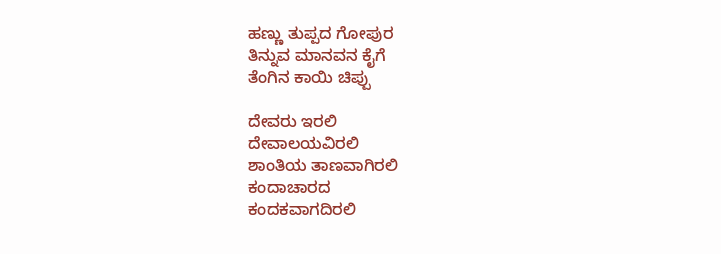ಹಣ್ಣು ತುಪ್ಪದ ಗೋಪುರ
ತಿನ್ನುವ ಮಾನವನ ಕೈಗೆ
ತೆಂಗಿನ ಕಾಯಿ ಚಿಪ್ಪು

ದೇವರು ಇರಲಿ
ದೇವಾಲಯವಿರಲಿ
ಶಾಂತಿಯ ತಾಣವಾಗಿರಲಿ
ಕಂದಾಚಾರದ
ಕಂದಕವಾಗದಿರಲಿ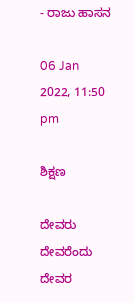- ರಾಜು ಹಾಸನ

06 Jan 2022, 11:50 pm

ಶಿಕ್ಷಣ

ದೇವರು ದೇವರೆಂದು
ದೇವರ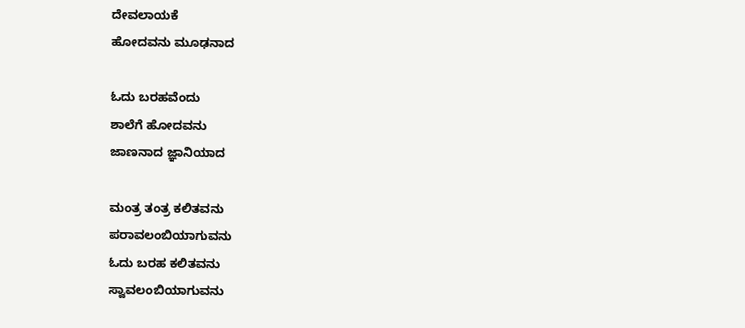ದೇವಲಾಯಕೆ
ಹೋದವನು ಮೂಢನಾದ

ಓದು ಬರಹವೆಂದು
ಶಾಲೆಗೆ ಹೋದವನು
ಜಾಣನಾದ ಜ್ಞಾನಿಯಾದ

ಮಂತ್ರ ತಂತ್ರ ಕಲಿತವನು
ಪರಾವಲಂಬಿಯಾಗುವನು
ಓದು ಬರಹ ಕಲಿತವನು
ಸ್ವಾವಲಂಬಿಯಾಗುವನು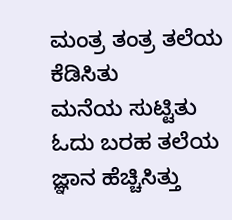ಮಂತ್ರ ತಂತ್ರ ತಲೆಯ ಕೆಡಿಸಿತು
ಮನೆಯ ಸುಟ್ಟಿತು
ಓದು ಬರಹ ತಲೆಯ ಜ್ಞಾನ ಹೆಚ್ಚಿಸಿತ್ತು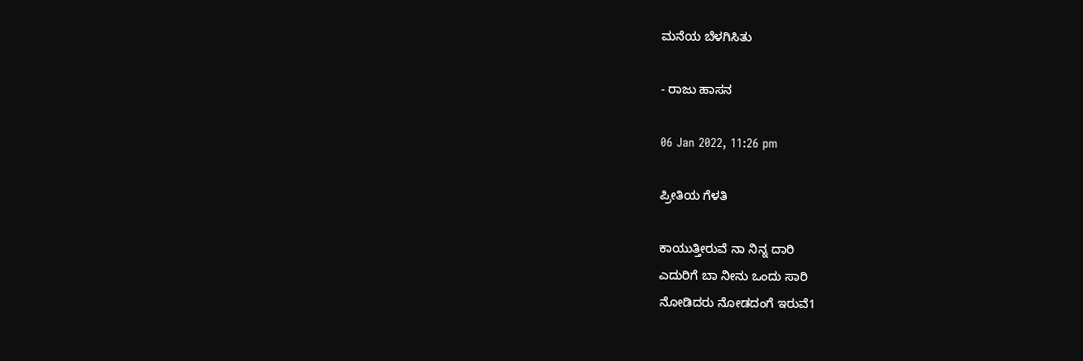ಮನೆಯ ಬೆಳಗಿಸಿತು

- ರಾಜು ಹಾಸನ

06 Jan 2022, 11:26 pm

ಪ್ರೀತಿಯ ಗೆಳತಿ

ಕಾಯುತ್ತೀರುವೆ ನಾ ನಿನ್ನ ದಾರಿ
ಎದುರಿಗೆ ಬಾ ನೀನು ಒಂದು ಸಾರಿ
ನೋಡಿದರು ನೋಡದಂಗೆ ಇರುವೆ1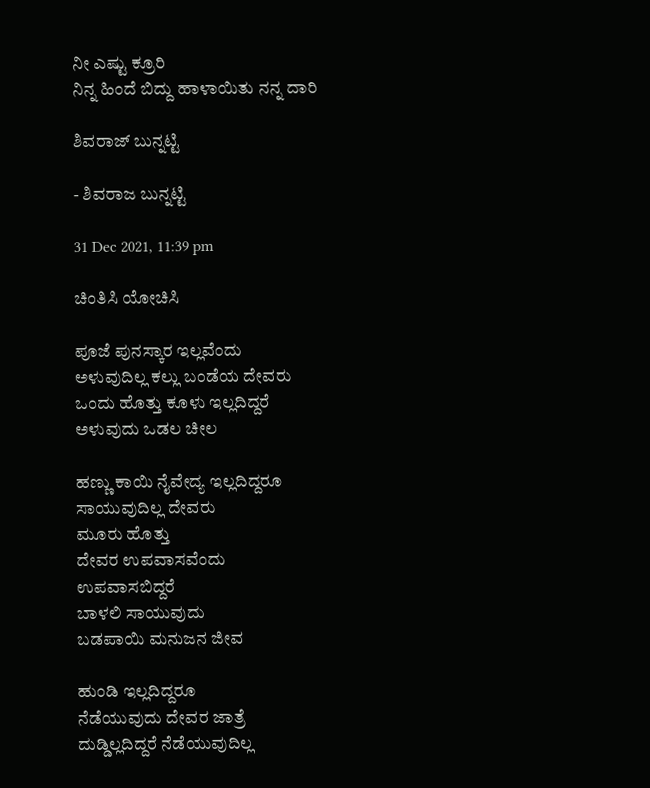ನೀ ಎಷ್ಟು ಕ್ರೂರಿ
ನಿನ್ನ ಹಿಂದೆ ಬಿದ್ದು ಹಾಳಾಯಿತು ನನ್ನ ದಾರಿ

ಶಿವರಾಜ್ ಬುನ್ನಟ್ಟಿ

- ಶಿವರಾಜ ಬುನ್ನಟ್ಟಿ

31 Dec 2021, 11:39 pm

ಚಿಂತಿಸಿ ಯೋಚಿಸಿ

ಪೂಜೆ ಪುನಸ್ಕಾರ ಇಲ್ಲವೆಂದು
ಅಳುವುದಿಲ್ಲ ಕಲ್ಲು ಬಂಡೆಯ ದೇವರು
ಒಂದು ಹೊತ್ತು ಕೂಳು ಇಲ್ಲದಿದ್ದರೆ
ಅಳುವುದು ಒಡಲ ಚೀಲ

ಹಣ್ಣು ಕಾಯಿ ನೈವೇದ್ಯ ಇಲ್ಲದಿದ್ದರೂ
ಸಾಯುವುದಿಲ್ಲ ದೇವರು
ಮೂರು ಹೊತ್ತು
ದೇವರ ಉಪವಾಸವೆಂದು
ಉಪವಾಸಬಿದ್ದರೆ
ಬಾಳಲಿ ಸಾಯುವುದು
ಬಡಪಾಯಿ ಮನುಜನ ಜೀವ

ಹುಂಡಿ ಇಲ್ಲದಿದ್ದರೂ
ನೆಡೆಯುವುದು ದೇವರ ಜಾತ್ರೆ
ದುಡ್ಡಿಲ್ಲದಿದ್ದರೆ ನೆಡೆಯುವುದಿಲ್ಲ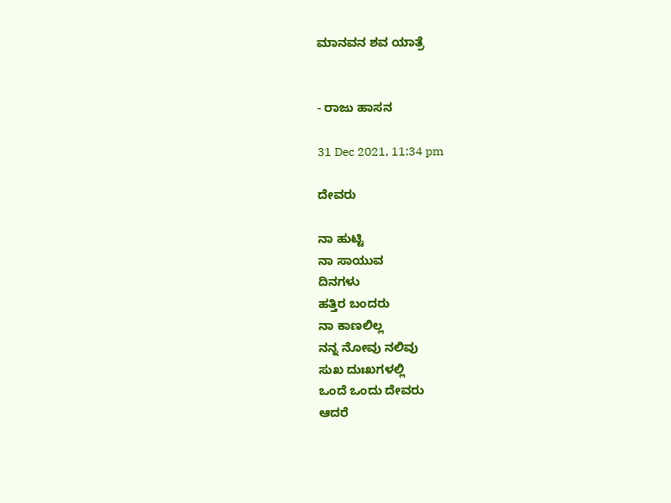ಮಾನವನ ಶವ ಯಾತ್ರೆ


- ರಾಜು ಹಾಸನ

31 Dec 2021, 11:34 pm

ದೇವರು

ನಾ ಹುಟ್ಟಿ
ನಾ ಸಾಯುವ
ದಿನಗಳು
ಹತ್ತಿರ ಬಂದರು
ನಾ ಕಾಣಲಿಲ್ಲ
ನನ್ನ ನೋವು ನಲಿವು
ಸುಖ ದುಃಖಗಳಲ್ಲಿ
ಒಂದೆ ಒಂದು ದೇವರು
ಆದರೆ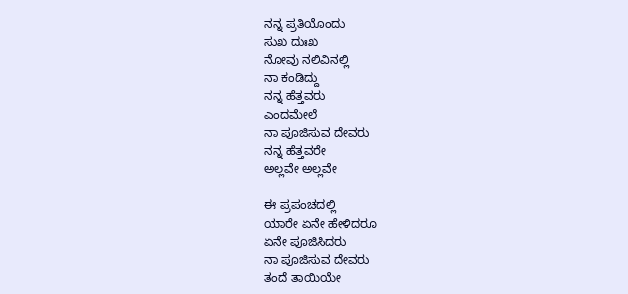ನನ್ನ ಪ್ರತಿಯೊಂದು
ಸುಖ ದುಃಖ
ನೋವು ನಲಿವಿನಲ್ಲಿ
ನಾ ಕಂಡಿದ್ದು
ನನ್ನ ಹೆತ್ತವರು
ಎಂದಮೇಲೆ
ನಾ ಪೂಜಿಸುವ ದೇವರು
ನನ್ನ ಹೆತ್ತವರೇ
ಅಲ್ಲವೇ ಅಲ್ಲವೇ

ಈ ಪ್ರಪಂಚದಲ್ಲಿ
ಯಾರೇ ಏನೇ ಹೇಳಿದರೂ
ಏನೇ ಪೂಜಿಸಿದರು
ನಾ ಪೂಜಿಸುವ ದೇವರು
ತಂದೆ ತಾಯಿಯೇ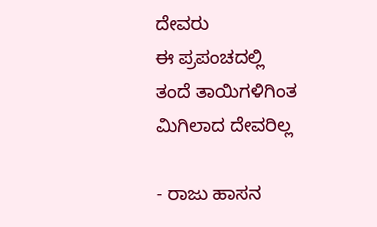ದೇವರು
ಈ ಪ್ರಪಂಚದಲ್ಲಿ
ತಂದೆ ತಾಯಿಗಳಿಗಿಂತ
ಮಿಗಿಲಾದ ದೇವರಿಲ್ಲ

- ರಾಜು ಹಾಸನ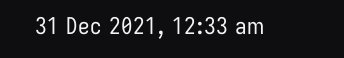31 Dec 2021, 12:33 am